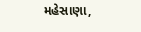મહેસાણા,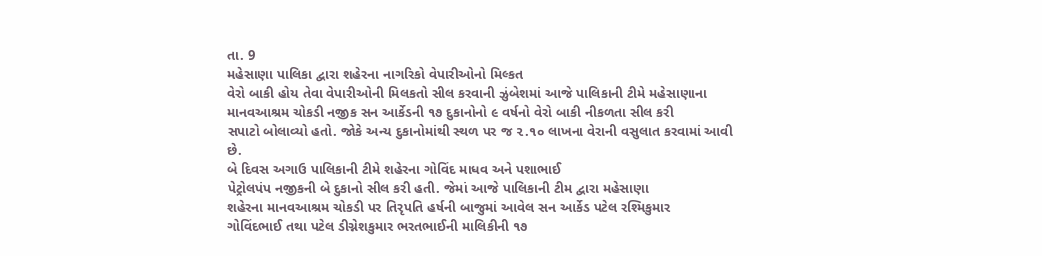તા. 9
મહેસાણા પાલિકા દ્વારા શહેરના નાગરિકો વેપારીઓનો મિલ્કત
વેરો બાકી હોય તેવા વેપારીઓની મિલકતો સીલ કરવાની ઝુંબેશમાં આજે પાલિકાની ટીમે મહેસાણાના
માનવઆશ્રમ ચોકડી નજીક સન આર્કેડની ૧૭ દુકાનોનો ૯ વર્ષનો વેરો બાકી નીકળતા સીલ કરી
સપાટો બોલાવ્યો હતો. જોકે અન્ય દુકાનોમાંથી સ્થળ પર જ ૨.૧૦ લાખના વેરાની વસુલાત કરવામાં આવી છે.
બે દિવસ અગાઉ પાલિકાની ટીમે શહેરના ગોવિંદ માધવ અને પશાભાઈ
પેટ્રોલપંપ નજીકની બે દુકાનો સીલ કરી હતી. જેમાં આજે પાલિકાની ટીમ દ્વારા મહેસાણા
શહેરના માનવઆશ્રમ ચોકડી પર તિરૃપતિ હર્ષની બાજુમાં આવેલ સન આર્કેડ પટેલ રશ્મિકુમાર
ગોવિંદભાઈ તથા પટેલ ડીગ્નેશકુમાર ભરતભાઈની માલિકીની ૧૭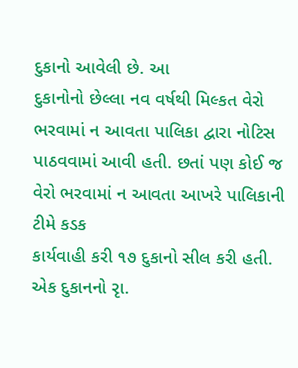દુકાનો આવેલી છે. આ
દુકાનોનો છેલ્લા નવ વર્ષથી મિલ્કત વેરો ભરવામાં ન આવતા પાલિકા દ્વારા નોટિસ
પાઠવવામાં આવી હતી. છતાં પણ કોઈ જ વેરો ભરવામાં ન આવતા આખરે પાલિકાની ટીમે કડક
કાર્યવાહી કરી ૧૭ દુકાનો સીલ કરી હતી. એક દુકાનનો રૃા.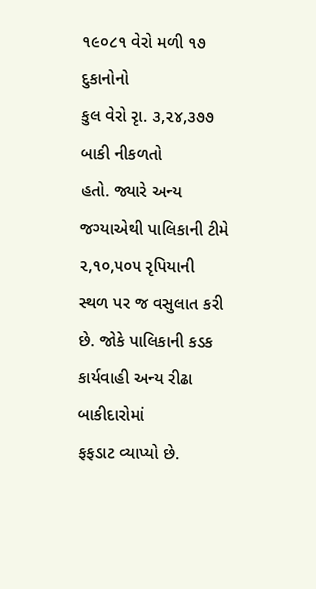૧૯૦૮૧ વેરો મળી ૧૭ દુકાનોનો
કુલ વેરો રૃા. ૩,૨૪,૩૭૭ બાકી નીકળતો
હતો. જ્યારે અન્ય જગ્યાએથી પાલિકાની ટીમે ૨,૧૦,૫૦૫ રૃપિયાની
સ્થળ પર જ વસુલાત કરી છે. જોકે પાલિકાની કડક કાર્યવાહી અન્ય રીઢા બાકીદારોમાં
ફફડાટ વ્યાપ્યો છે.